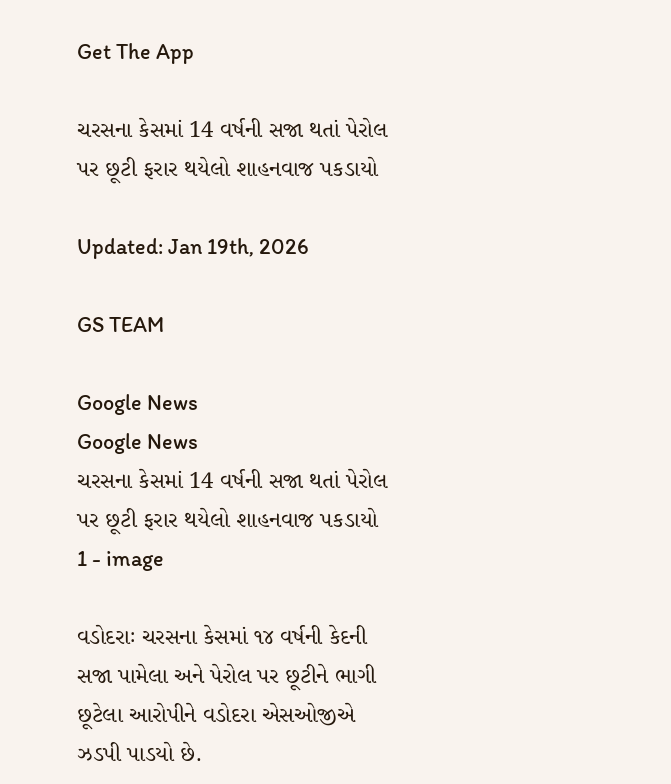Get The App

ચરસના કેસમાં 14 વર્ષની સજા થતાં પેરોલ પર છૂટી ફરાર થયેલો શાહનવાજ પકડાયો

Updated: Jan 19th, 2026

GS TEAM

Google News
Google News
ચરસના કેસમાં 14 વર્ષની સજા થતાં પેરોલ પર છૂટી ફરાર થયેલો શાહનવાજ પકડાયો 1 - image

વડોદરાઃ ચરસના કેસમાં ૧૪ વર્ષની કેદની સજા પામેલા અને પેરોલ પર છૂટીને ભાગી છૂટેલા આરોપીને વડોદરા એસઓજીએ ઝડપી પાડયો છે.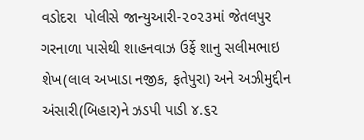વડોદરા  પોલીસે જાન્યુઆરી-૨૦૨૩માં જેતલપુર ગરનાળા પાસેથી શાહનવાઝ ઉર્ફે શાનુ સલીમભાઇ શેખ(લાલ અખાડા નજીક, ફતેપુરા) અને અઝીમુદ્દીન અંસારી(બિહાર)ને ઝડપી પાડી ૪.૬૨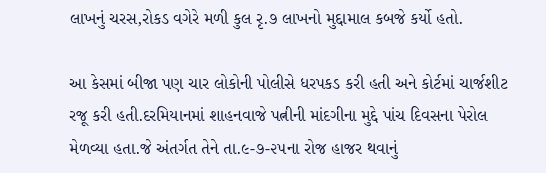લાખનું ચરસ,રોકડ વગેરે મળી કુલ રૃ.૭ લાખનો મુદ્દામાલ કબજે કર્યો હતો.

આ કેસમાં બીજા પણ ચાર લોકોની પોલીસે ધરપકડ કરી હતી અને કોર્ટમાં ચાર્જશીટ રજૂ કરી હતી.દરમિયાનમાં શાહનવાજે પત્નીની માંદગીના મુદ્દે પાંચ દિવસના પેરોલ મેળવ્યા હતા.જે અંતર્ગત તેને તા.૯-૭-૨૫ના રોજ હાજર થવાનું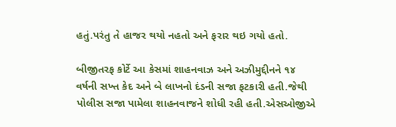હતું.પરંતુ તે હાજર થયો નહતો અને ફરાર થઇ ગયો હતો.

બીજીતરફ કોર્ટે આ કેસમાં શાહનવાઝ અને અઝીમુદ્દીનને ૧૪ વર્ષની સખ્ત કેદ અને બે લાખનો દંડની સજા ફટકારી હતી.જેથી પોલીસ સજા પામેલા શાહનવાજને શોધી રહી હતી.એસઓજીએ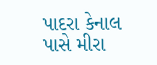પાદરા કેનાલ પાસે મીરા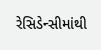રેસિડેન્સીમાંથી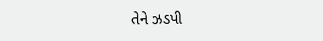તેને ઝડપી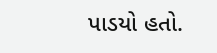પાડયો હતો.